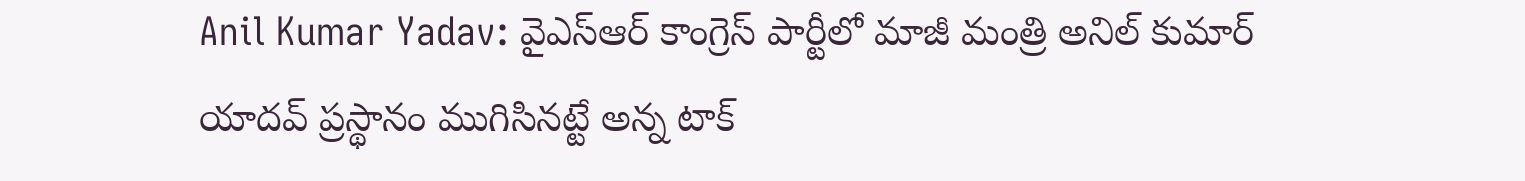Anil Kumar Yadav: వైఎస్ఆర్ కాంగ్రెస్ పార్టీలో మాజీ మంత్రి అనిల్ కుమార్ యాదవ్ ప్రస్థానం ముగిసినట్టే అన్న టాక్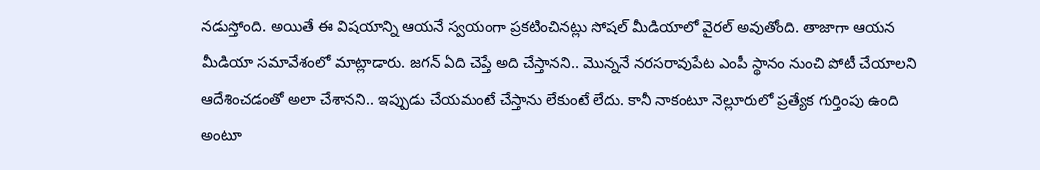నడుస్తోంది. అయితే ఈ విషయాన్ని ఆయనే స్వయంగా ప్రకటించినట్లు సోషల్ మీడియాలో వైరల్ అవుతోంది. తాజాగా ఆయన మీడియా సమావేశంలో మాట్లాడారు. జగన్ ఏది చెప్తే అది చేస్తానని.. మొన్ననే నరసరావుపేట ఎంపీ స్థానం నుంచి పోటీ చేయాలని ఆదేశించడంతో అలా చేశానని.. ఇప్పుడు చేయమంటే చేస్తాను లేకుంటే లేదు. కానీ నాకంటూ నెల్లూరులో ప్రత్యేక గుర్తింపు ఉంది అంటూ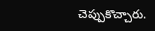చెప్పుకొచ్చారు.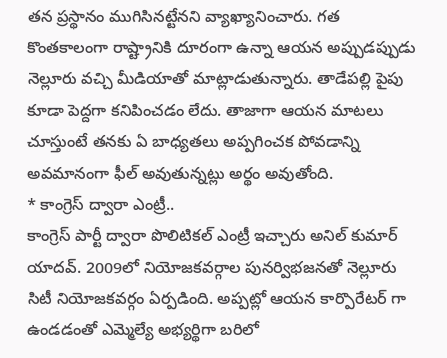తన ప్రస్థానం ముగిసినట్టేనని వ్యాఖ్యానించారు. గత కొంతకాలంగా రాష్ట్రానికి దూరంగా ఉన్నా ఆయన అప్పుడప్పుడు నెల్లూరు వచ్చి మీడియాతో మాట్లాడుతున్నారు. తాడేపల్లి పైపు కూడా పెద్దగా కనిపించడం లేదు. తాజాగా ఆయన మాటలు చూస్తుంటే తనకు ఏ బాధ్యతలు అప్పగించక పోవడాన్ని అవమానంగా ఫీల్ అవుతున్నట్లు అర్థం అవుతోంది.
* కాంగ్రెస్ ద్వారా ఎంట్రీ..
కాంగ్రెస్ పార్టీ ద్వారా పొలిటికల్ ఎంట్రీ ఇచ్చారు అనిల్ కుమార్ యాదవ్. 2009లో నియోజకవర్గాల పునర్విభజనతో నెల్లూరు సిటీ నియోజకవర్గం ఏర్పడింది. అప్పట్లో ఆయన కార్పొరేటర్ గా ఉండడంతో ఎమ్మెల్యే అభ్యర్థిగా బరిలో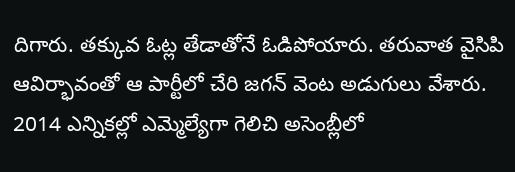దిగారు. తక్కువ ఓట్ల తేడాతోనే ఓడిపోయారు. తరువాత వైసిపి ఆవిర్భావంతో ఆ పార్టీలో చేరి జగన్ వెంట అడుగులు వేశారు. 2014 ఎన్నికల్లో ఎమ్మెల్యేగా గెలిచి అసెంబ్లీలో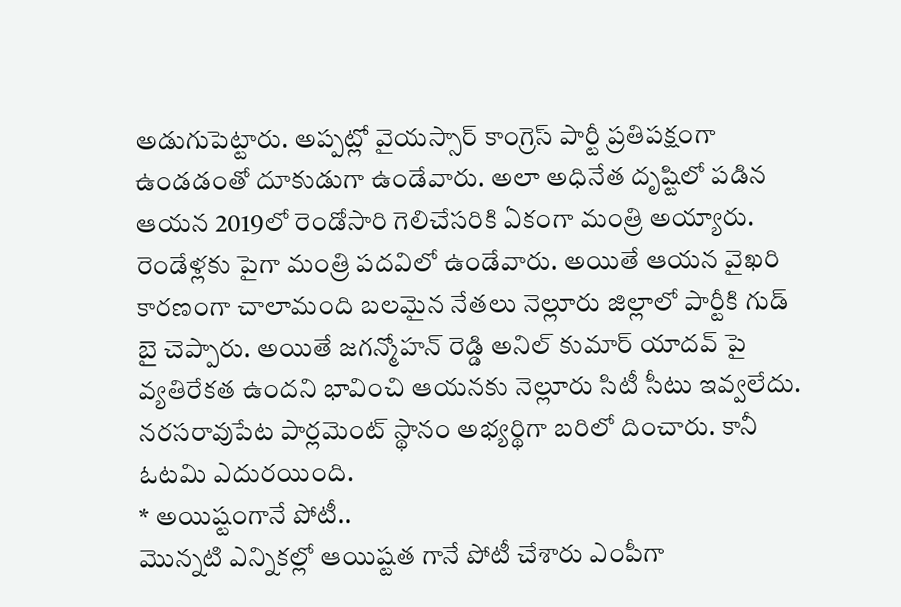అడుగుపెట్టారు. అప్పట్లో వైయస్సార్ కాంగ్రెస్ పార్టీ ప్రతిపక్షంగా ఉండడంతో దూకుడుగా ఉండేవారు. అలా అధినేత దృష్టిలో పడిన ఆయన 2019లో రెండోసారి గెలిచేసరికి ఏకంగా మంత్రి అయ్యారు. రెండేళ్లకు పైగా మంత్రి పదవిలో ఉండేవారు. అయితే ఆయన వైఖరి కారణంగా చాలామంది బలమైన నేతలు నెల్లూరు జిల్లాలో పార్టీకి గుడ్ బై చెప్పారు. అయితే జగన్మోహన్ రెడ్డి అనిల్ కుమార్ యాదవ్ పై వ్యతిరేకత ఉందని భావించి ఆయనకు నెల్లూరు సిటీ సీటు ఇవ్వలేదు. నరసరావుపేట పార్లమెంట్ స్థానం అభ్యర్థిగా బరిలో దించారు. కానీ ఓటమి ఎదురయింది.
* అయిష్టంగానే పోటీ..
మొన్నటి ఎన్నికల్లో ఆయిష్టత గానే పోటీ చేశారు ఎంపీగా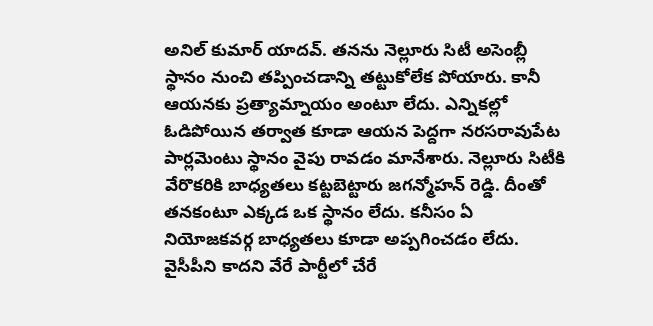అనిల్ కుమార్ యాదవ్. తనను నెల్లూరు సిటీ అసెంబ్లీ స్థానం నుంచి తప్పించడాన్ని తట్టుకోలేక పోయారు. కానీ ఆయనకు ప్రత్యామ్నాయం అంటూ లేదు. ఎన్నికల్లో ఓడిపోయిన తర్వాత కూడా ఆయన పెద్దగా నరసరావుపేట పార్లమెంటు స్థానం వైపు రావడం మానేశారు. నెల్లూరు సిటీకి వేరొకరికి బాధ్యతలు కట్టబెట్టారు జగన్మోహన్ రెడ్డి. దీంతో తనకంటూ ఎక్కడ ఒక స్థానం లేదు. కనీసం ఏ నియోజకవర్గ బాధ్యతలు కూడా అప్పగించడం లేదు. వైసీపీని కాదని వేరే పార్టీలో చేరే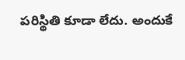పరిస్థితి కూడా లేదు. అందుకే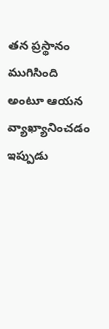తన ప్రస్థానం ముగిసింది అంటూ ఆయన వ్యాఖ్యానించడం ఇప్పుడు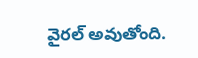వైరల్ అవుతోంది.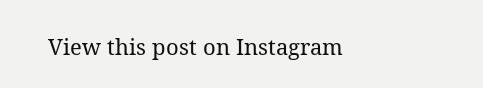View this post on Instagram